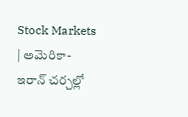Stock Markets | అమెరికా-ఇరాన్ చర్చల్లో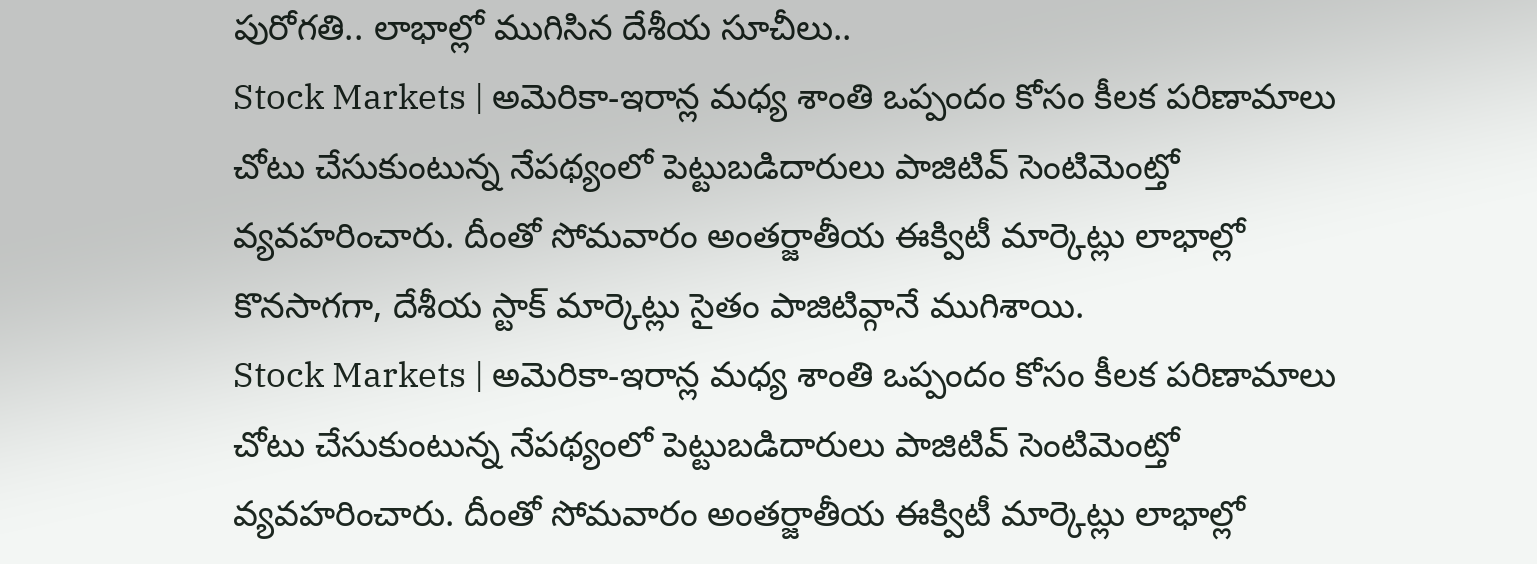పురోగతి.. లాభాల్లో ముగిసిన దేశీయ సూచీలు..
Stock Markets | అమెరికా-ఇరాన్ల మధ్య శాంతి ఒప్పందం కోసం కీలక పరిణామాలు చోటు చేసుకుంటున్న నేపథ్యంలో పెట్టుబడిదారులు పాజిటివ్ సెంటిమెంట్తో వ్యవహరించారు. దీంతో సోమవారం అంతర్జాతీయ ఈక్విటీ మార్కెట్లు లాభాల్లో కొనసాగగా, దేశీయ స్టాక్ మార్కెట్లు సైతం పాజిటివ్గానే ముగిశాయి.
Stock Markets | అమెరికా-ఇరాన్ల మధ్య శాంతి ఒప్పందం కోసం కీలక పరిణామాలు చోటు చేసుకుంటున్న నేపథ్యంలో పెట్టుబడిదారులు పాజిటివ్ సెంటిమెంట్తో వ్యవహరించారు. దీంతో సోమవారం అంతర్జాతీయ ఈక్విటీ మార్కెట్లు లాభాల్లో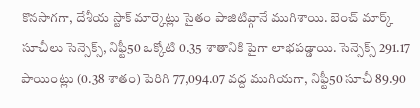కొనసాగగా, దేశీయ స్టాక్ మార్కెట్లు సైతం పాజిటివ్గానే ముగిశాయి. బెంచ్ మార్క్ సూచీలు సెన్సెక్స్, నిఫ్టీ50 ఒక్కోటి 0.35 శాతానికి పైగా లాభపడ్డాయి. సెన్సెక్స్ 291.17 పాయింట్లు (0.38 శాతం) పెరిగి 77,094.07 వద్ద ముగియగా, నిఫ్టీ50 సూచీ 89.90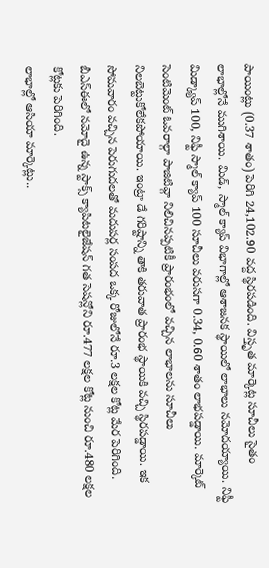పాయింట్లు (0.37 శాతం) పెరిగి 24,102.90 వద్ద స్థిరపడింది. విస్తృత మార్కెట్ల సూచీలు సైతం లాభాల్లోనే ముగిశాయి. మిడ్, స్మాల్ క్యాప్ విభాగాల్లో ఆశాజనక స్థాయిలో లాభాలు నమోదయ్యాయి. నిఫ్టీ మిడ్క్యాప్ 100, నిఫ్టీ స్మాల్ క్యాప్ 100 సూచీలు వరుసగా 0.34, 0.60 శాతం లాభపడ్డాయి. మార్కెట్ సెంటిమెంట్ ఓవరాల్గా పాజిటివ్గా నిలిచినప్పటికీ ప్రారంభంలో వచ్చిన లాభాలను సూచీలు నిలబెట్టుకోలేకపోయాయి. ఇంట్రా డే గరిష్టాన్ని తాకి తరువాత ప్రారంభ స్థాయికి వచ్చి స్థిరపడ్డాయి. ఇక సోమవారం వచ్చిన పెరుగుదలతో మదుపర్ల సంపద ఒక్క రోజులోనే రూ.3 లక్షల కోట్ల మేర పెరిగింది. బీఎస్ఈలో నమోదై ఉన్న స్టాక్స్ క్యాపిటలైజేషన్ గత సెషన్లోని రూ.477 లక్షల కోట్ల నుంచి రూ.480 లక్షల కోట్లకు పెరిగింది.
లాభాల్లో ఆసియా మార్కెట్లు..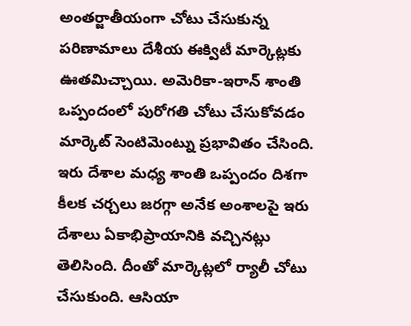అంతర్జాతీయంగా చోటు చేసుకున్న పరిణామాలు దేశీయ ఈక్విటీ మార్కెట్లకు ఊతమిచ్చాయి. అమెరికా-ఇరాన్ శాంతి ఒప్పందంలో పురోగతి చోటు చేసుకోవడం మార్కెట్ సెంటిమెంట్ను ప్రభావితం చేసింది. ఇరు దేశాల మధ్య శాంతి ఒప్పందం దిశగా కీలక చర్చలు జరగ్గా అనేక అంశాలపై ఇరు దేశాలు ఏకాభిప్రాయానికి వచ్చినట్లు తెలిసింది. దీంతో మార్కెట్లలో ర్యాలీ చోటు చేసుకుంది. ఆసియా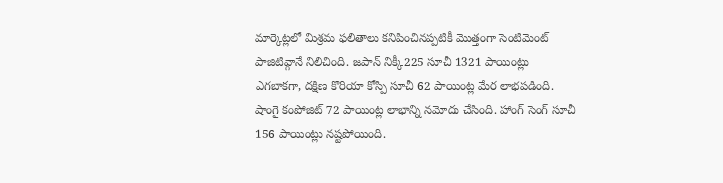మార్కెట్లలో మిశ్రమ ఫలితాలు కనిపించినప్పటికీ మొత్తంగా సెంటిమెంట్ పాజిటివ్గానే నిలిచింది. జపాన్ నిక్కీ225 సూచీ 1321 పాయింట్లు ఎగబాకగా, దక్షిణ కొరియా కోస్పి సూచీ 62 పాయింట్ల మేర లాభపడింది. షాంగై కంపోజిట్ 72 పాయింట్ల లాభాన్ని నమోదు చేసింది. హాంగ్ సెంగ్ సూచీ 156 పాయింట్లు నష్టపోయింది.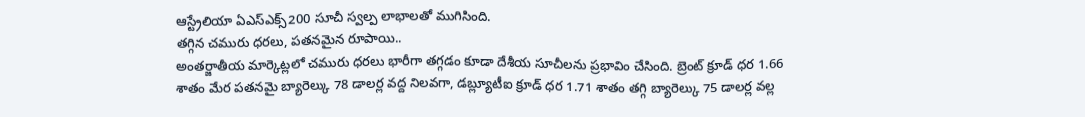ఆస్ట్రేలియా ఏఎస్ఎక్స్200 సూచీ స్వల్ప లాభాలతో ముగిసింది.
తగ్గిన చమురు ధరలు, పతనమైన రూపాయి..
అంతర్జాతీయ మార్కెట్లలో చమురు ధరలు భారీగా తగ్గడం కూడా దేశీయ సూచీలను ప్రభావిం చేసింది. బ్రెంట్ క్రూడ్ ధర 1.66 శాతం మేర పతనమై బ్యారెల్కు 78 డాలర్ల వద్ద నిలవగా, డబ్ల్యూటీఐ క్రూడ్ ధర 1.71 శాతం తగ్గి బ్యారెల్కు 75 డాలర్ల వల్ల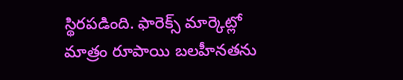స్థిరపడింది. ఫారెక్స్ మార్కెట్లో మాత్రం రూపాయి బలహీనతను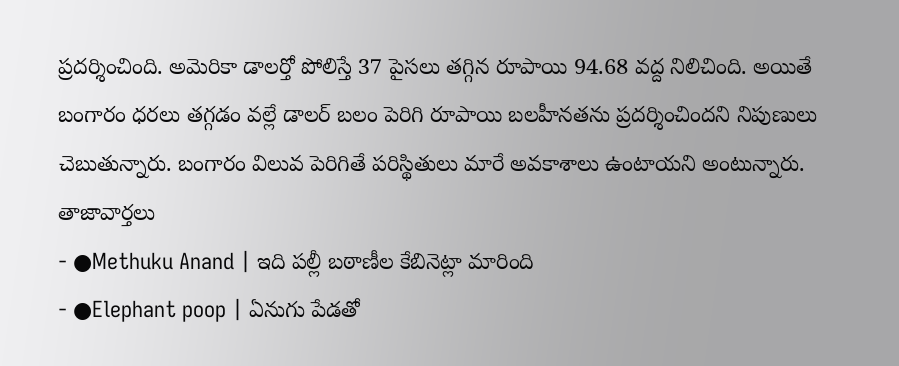ప్రదర్శించింది. అమెరికా డాలర్తో పోలిస్తే 37 పైసలు తగ్గిన రూపాయి 94.68 వద్ద నిలిచింది. అయితే బంగారం ధరలు తగ్గడం వల్లే డాలర్ బలం పెరిగి రూపాయి బలహీనతను ప్రదర్శించిందని నిపుణులు చెబుతున్నారు. బంగారం విలువ పెరిగితే పరిస్థితులు మారే అవకాశాలు ఉంటాయని అంటున్నారు.
తాజావార్తలు
- ●Methuku Anand | ఇది పల్లీ బఠాణీల కేబినెట్లా మారింది
- ●Elephant poop | ఏనుగు పేడతో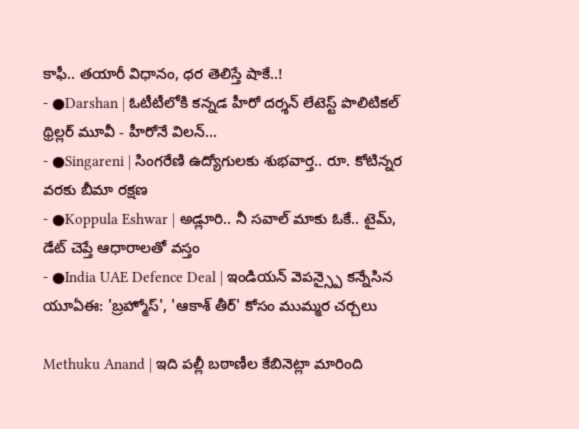కాఫీ.. తయారీ విధానం, ధర తెలిస్తే షాకే..!
- ●Darshan | ఓటీటీలోకి కన్నడ హీరో దర్శన్ లేటెస్ట్ పొలిటికల్ థ్రిల్లర్ మూవీ - హీరోనే విలన్...
- ●Singareni | సింగరేణి ఉద్యోగులకు శుభవార్త.. రూ. కోటిన్నర వరకు బీమా రక్షణ
- ●Koppula Eshwar | అడ్లూరి.. నీ సవాల్ మాకు ఓకే.. టైమ్, డేట్ చెప్తే ఆధారాలతో వస్తం
- ●India UAE Defence Deal | ఇండియన్ వెపన్స్పై కన్నేసిన యూఏఈ: 'బ్రహ్మోస్', 'ఆకాశ్ తీర్' కోసం ముమ్మర చర్చలు

Methuku Anand | ఇది పల్లీ బఠాణీల కేబినెట్లా మారింది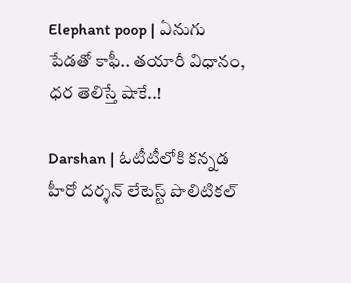Elephant poop | ఏనుగు పేడతో కాఫీ.. తయారీ విధానం, ధర తెలిస్తే షాకే..!

Darshan | ఓటీటీలోకి కన్నడ హీరో దర్శన్ లేటెస్ట్ పొలిటికల్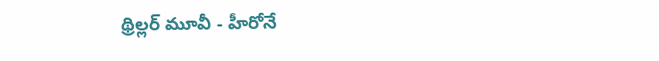థ్రిల్లర్ మూవీ - హీరోనే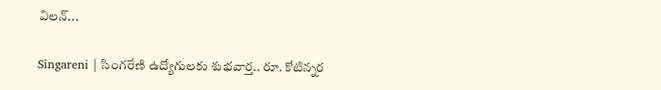విలన్...

Singareni | సింగరేణి ఉద్యోగులకు శుభవార్త.. రూ. కోటిన్నర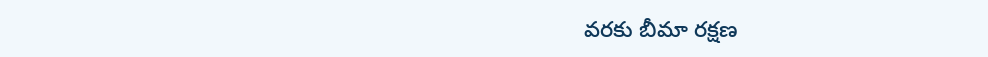వరకు బీమా రక్షణ